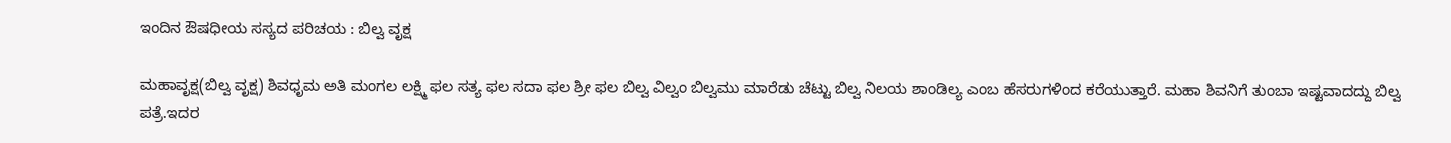ಇಂದಿನ ಔಷಧೀಯ ಸಸ್ಯದ ಪರಿಚಯ : ಬಿಲ್ವ ವೃಕ್ಷ

ಮಹಾವೃಕ್ಷ(ಬಿಲ್ವ ವೃಕ್ಷ) ಶಿವಧೃಮ ಅತಿ ಮಂಗಲ ಲಕ್ಷ್ಮಿ ಫಲ ಸತ್ಯ ಫಲ ಸದಾ ಫಲ ಶ್ರೀ ಫಲ ಬಿಲ್ವ ವಿಲ್ವಂ ಬಿಲ್ವಮು ಮಾರೆಡು ಚೆಟ್ಟು ಬಿಲ್ವ ನಿಲಯ ಶಾಂಡಿಲ್ಯ ಎಂಬ ಹೆಸರುಗಳಿಂದ ಕರೆಯುತ್ತಾರೆ. ಮಹಾ ಶಿವನಿಗೆ ತುಂಬಾ ಇಷ್ಟವಾದದ್ದು ಬಿಲ್ವ ಪತ್ರೆ.ಇದರ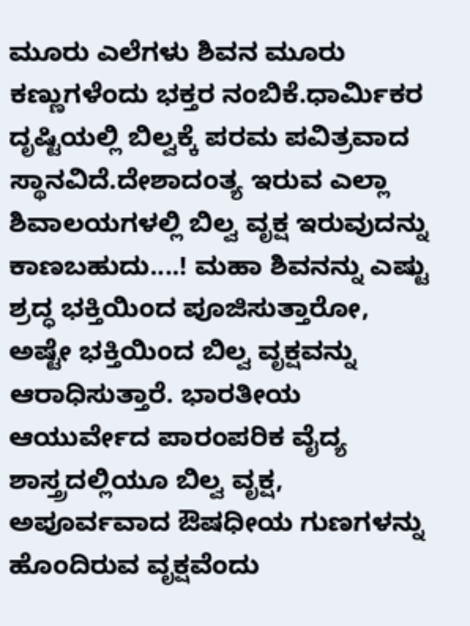ಮೂರು ಎಲೆಗಳು ಶಿವನ ಮೂರು ಕಣ್ಣುಗಳೆಂದು ಭಕ್ತರ ನಂಬಿಕೆ.ಧಾರ್ಮಿಕರ ದೃಷ್ಟಿಯಲ್ಲಿ ಬಿಲ್ವಕ್ಕೆ ಪರಮ ಪವಿತ್ರವಾದ ಸ್ಥಾನವಿದೆ.ದೇಶಾದಂತ್ಯ ಇರುವ ಎಲ್ಲಾ ಶಿವಾಲಯಗಳಲ್ಲಿ ಬಿಲ್ವ ವೃಕ್ಷ ಇರುವುದನ್ನು ಕಾಣಬಹುದು....! ಮಹಾ ಶಿವನನ್ನು ಎಷ್ಟು ಶ್ರದ್ಧ ಭಕ್ತಿಯಿಂದ ಪೂಜಿಸುತ್ತಾರೋ, ಅಷ್ಟೇ ಭಕ್ತಿಯಿಂದ ಬಿಲ್ವ ವೃಕ್ಷವನ್ನು ಆರಾಧಿಸುತ್ತಾರೆ. ಭಾರತೀಯ ಆಯುರ್ವೇದ ಪಾರಂಪರಿಕ ವೈದ್ಯ ಶಾಸ್ತ್ರದಲ್ಲಿಯೂ ಬಿಲ್ವ ವೃಕ್ಷ, ಅಪೂರ್ವವಾದ ಔಷಧೀಯ ಗುಣಗಳನ್ನು ಹೊಂದಿರುವ ವೃಕ್ಷವೆಂದು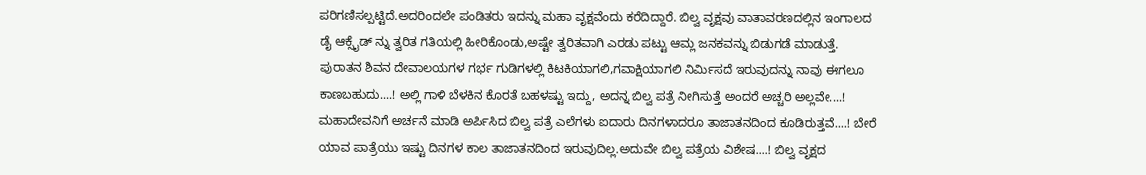ಪರಿಗಣಿಸಲ್ಪಟ್ಟಿದೆ.ಅದರಿಂದಲೇ ಪಂಡಿತರು ಇದನ್ನು ಮಹಾ ವೃಕ್ಷವೆಂದು ಕರೆದಿದ್ದಾರೆ. ಬಿಲ್ವ ವೃಕ್ಷವು ವಾತಾವರಣದಲ್ಲಿನ ಇಂಗಾಲದ ಡೈ ಆಕ್ಸೈಡ್ ನ್ನು ತ್ವರಿತ ಗತಿಯಲ್ಲಿ ಹೀರಿಕೊಂಡು,ಅಷ್ಟೇ ತ್ವರಿತವಾಗಿ ಎರಡು ಪಟ್ಟು ಆಮ್ಲ ಜನಕವನ್ನು ಬಿಡುಗಡೆ ಮಾಡುತ್ತೆ. ಪುರಾತನ ಶಿವನ ದೇವಾಲಯಗಳ ಗರ್ಭ ಗುಡಿಗಳಲ್ಲಿ ಕಿಟಕಿಯಾಗಲಿ,ಗವಾಕ್ಷಿಯಾಗಲಿ ನಿರ್ಮಿಸದೆ ಇರುವುದನ್ನು ನಾವು ಈಗಲೂ ಕಾಣಬಹುದು....! ಅಲ್ಲಿ ಗಾಳಿ ಬೆಳಕಿನ ಕೊರತೆ ಬಹಳಷ್ಟು ಇದ್ದು, ಅದನ್ನ ಬಿಲ್ವ ಪತ್ರೆ ನೀಗಿಸುತ್ತೆ ಅಂದರೆ ಅಚ್ಚರಿ ಅಲ್ಲವೇ....! ಮಹಾದೇವನಿಗೆ ಅರ್ಚನೆ ಮಾಡಿ ಅರ್ಪಿಸಿದ ಬಿಲ್ವ ಪತ್ರೆ ಎಲೆಗಳು ಐದಾರು ದಿನಗಳಾದರೂ ತಾಜಾತನದಿಂದ ಕೂಡಿರುತ್ತವೆ....! ಬೇರೆ ಯಾವ ಪಾತ್ರೆಯು ಇಷ್ಟು ದಿನಗಳ ಕಾಲ ತಾಜಾತನದಿಂದ ಇರುವುದಿಲ್ಲ.ಅದುವೇ ಬಿಲ್ವ ಪತ್ರೆಯ ವಿಶೇಷ....! ಬಿಲ್ವ ವೃಕ್ಷದ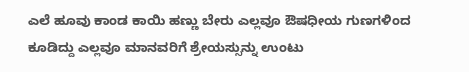ಎಲೆ ಹೂವು ಕಾಂಡ ಕಾಯಿ ಹಣ್ಣು ಬೇರು ಎಲ್ಲವೂ ಔಷಧೀಯ ಗುಣಗಳಿಂದ ಕೂಡಿದ್ದು ಎಲ್ಲವೂ ಮಾನವರಿಗೆ ಶ್ರೇಯಸ್ಸುನ್ನು ಉಂಟು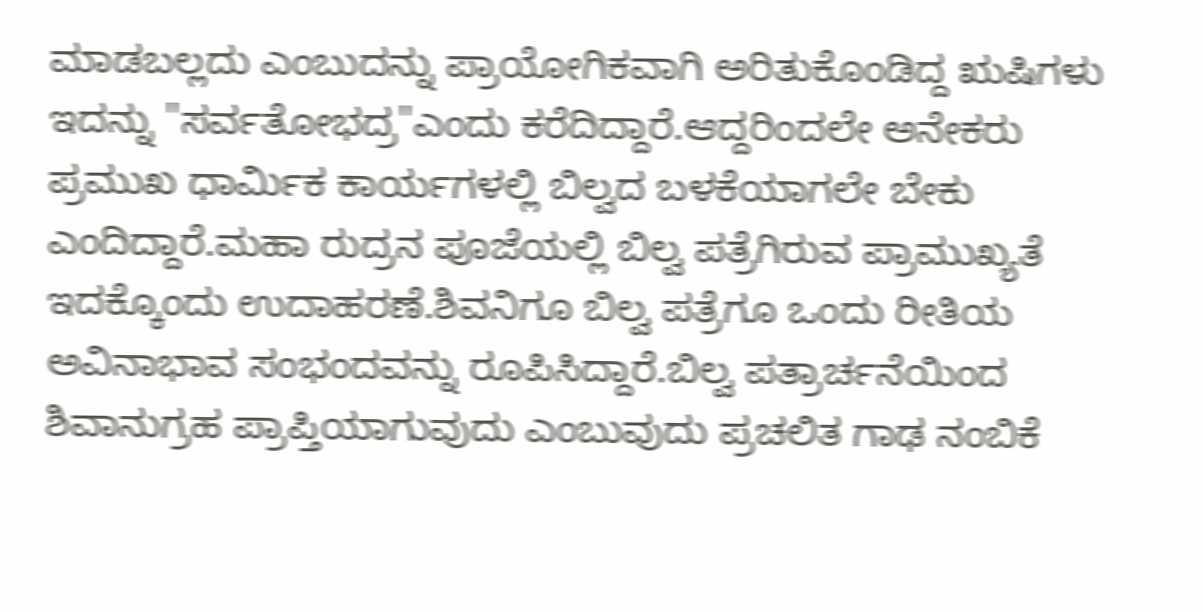ಮಾಡಬಲ್ಲದು ಎಂಬುದನ್ನು ಪ್ರಾಯೋಗಿಕವಾಗಿ ಅರಿತುಕೊಂಡಿದ್ದ ಋಷಿಗಳು ಇದನ್ನು "ಸರ್ವತೋಭದ್ರ"ಎಂದು ಕರೆದಿದ್ದಾರೆ.ಆದ್ದರಿಂದಲೇ ಅನೇಕರು ಪ್ರಮುಖ ಧಾರ್ಮಿಕ ಕಾರ್ಯಗಳಲ್ಲಿ ಬಿಲ್ವದ ಬಳಕೆಯಾಗಲೇ ಬೇಕು ಎಂದಿದ್ದಾರೆ.ಮಹಾ ರುದ್ರನ ಪೂಜೆಯಲ್ಲಿ ಬಿಲ್ವ ಪತ್ರೆಗಿರುವ ಪ್ರಾಮುಖ್ಯತೆ ಇದಕ್ಕೊಂದು ಉದಾಹರಣೆ.ಶಿವನಿಗೂ ಬಿಲ್ವ ಪತ್ರೆಗೂ ಒಂದು ರೀತಿಯ ಅವಿನಾಭಾವ ಸಂಭಂದವನ್ನು ರೂಪಿಸಿದ್ದಾರೆ.ಬಿಲ್ವ ಪತ್ರಾರ್ಚನೆಯಿಂದ ಶಿವಾನುಗ್ರಹ ಪ್ರಾಪ್ತಿಯಾಗುವುದು ಎಂಬುವುದು ಪ್ರಚಲಿತ ಗಾಢ ನಂಬಿಕೆ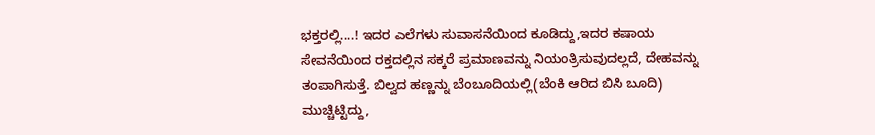ಭಕ್ತರಲ್ಲಿ....! ಇದರ ಎಲೆಗಳು ಸುವಾಸನೆಯಿಂದ ಕೂಡಿದ್ದು,ಇದರ ಕಷಾಯ ಸೇವನೆಯಿಂದ ರಕ್ತದಲ್ಲಿನ ಸಕ್ಕರೆ ಪ್ರಮಾಣವನ್ನು ನಿಯಂತ್ರಿಸುವುದಲ್ಲದೆ, ದೇಹವನ್ನು ತಂಪಾಗಿಸುತ್ತೆ. ಬಿಲ್ವದ ಹಣ್ಣನ್ನು ಬೆಂಬೂದಿಯಲ್ಲಿ(ಬೆಂಕಿ ಆರಿದ ಬಿಸಿ ಬೂದಿ) ಮುಚ್ಚಿಟ್ಟಿದ್ದು,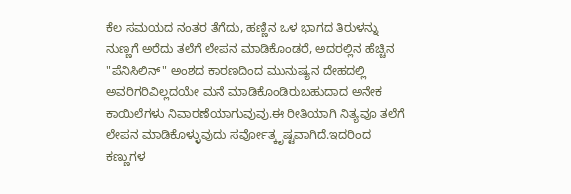ಕೆಲ ಸಮಯದ ನಂತರ ತೆಗೆದು, ಹಣ್ಣಿನ ಒಳ ಭಾಗದ ತಿರುಳನ್ನು ನುಣ್ಣಗೆ ಅರೆದು ತಲೆಗೆ ಲೇಪನ ಮಾಡಿಕೊಂಡರೆ, ಅದರಲ್ಲಿನ ಹೆಚ್ಚಿನ "ಪೆನಿಸಿಲಿನ್" ಅಂಶದ ಕಾರಣದಿಂದ ಮುನುಷ್ಯನ ದೇಹದಲ್ಲಿ ಅವರಿಗರಿವಿಲ್ಲದಯೇ ಮನೆ ಮಾಡಿಕೊಂಡಿರುಬಹುದಾದ ಅನೇಕ ಕಾಯಿಲೆಗಳು ನಿವಾರಣೆಯಾಗುವುವು.ಈ ರೀತಿಯಾಗಿ ನಿತ್ಯವೂ ತಲೆಗೆ ಲೇಪನ ಮಾಡಿಕೊಳ್ಳುವುದು ಸರ್ವೋತ್ಕೃಷ್ಟವಾಗಿದೆ.ಇದರಿಂದ ಕಣ್ಣುಗಳ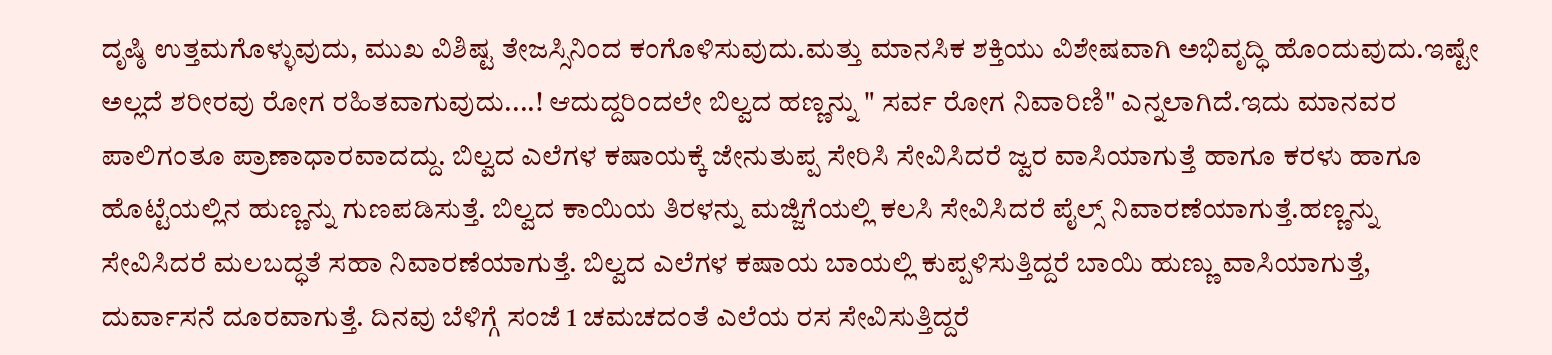ದೃಷ್ಠಿ ಉತ್ತಮಗೊಳ್ಳುವುದು, ಮುಖ ವಿಶಿಷ್ಟ ತೇಜಸ್ಸಿನಿಂದ ಕಂಗೊಳಿಸುವುದು.ಮತ್ತು ಮಾನಸಿಕ ಶಕ್ತಿಯು ವಿಶೇಷವಾಗಿ ಅಭಿವೃದ್ಧಿ ಹೊಂದುವುದು.ಇಷ್ಟೇ ಅಲ್ಲದೆ ಶರೀರವು ರೋಗ ರಹಿತವಾಗುವುದು....! ಆದುದ್ದರಿಂದಲೇ ಬಿಲ್ವದ ಹಣ್ಣನ್ನು " ಸರ್ವ ರೋಗ ನಿವಾರಿಣಿ" ಎನ್ನಲಾಗಿದೆ.ಇದು ಮಾನವರ ಪಾಲಿಗಂತೂ ಪ್ರಾಣಾಧಾರವಾದದ್ದು. ಬಿಲ್ವದ ಎಲೆಗಳ ಕಷಾಯಕ್ಕೆ ಜೇನುತುಪ್ಪ ಸೇರಿಸಿ ಸೇವಿಸಿದರೆ ಜ್ವರ ವಾಸಿಯಾಗುತ್ತೆ ಹಾಗೂ ಕರಳು ಹಾಗೂ ಹೊಟ್ಟೆಯಲ್ಲಿನ ಹುಣ್ಣನ್ನು ಗುಣಪಡಿಸುತ್ತೆ. ಬಿಲ್ವದ ಕಾಯಿಯ ತಿರಳನ್ನು ಮಜ್ಜಿಗೆಯಲ್ಲಿ ಕಲಸಿ ಸೇವಿಸಿದರೆ ಪೈಲ್ಸ್ ನಿವಾರಣೆಯಾಗುತ್ತೆ.ಹಣ್ಣನ್ನು ಸೇವಿಸಿದರೆ ಮಲಬದ್ಧತೆ ಸಹಾ ನಿವಾರಣೆಯಾಗುತ್ತೆ. ಬಿಲ್ವದ ಎಲೆಗಳ ಕಷಾಯ ಬಾಯಲ್ಲಿ ಕುಪ್ಪಳಿಸುತ್ತಿದ್ದರೆ ಬಾಯಿ ಹುಣ್ಣು ವಾಸಿಯಾಗುತ್ತೆ, ದುರ್ವಾಸನೆ ದೂರವಾಗುತ್ತೆ. ದಿನವು ಬೆಳಿಗ್ಗೆ ಸಂಜೆ 1 ಚಮಚದಂತೆ ಎಲೆಯ ರಸ ಸೇವಿಸುತ್ತಿದ್ದರೆ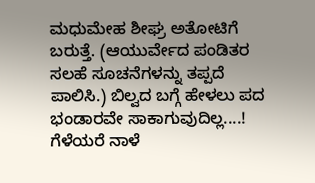ಮಧುಮೇಹ ಶೀಘ್ರ ಅತೋಟಿಗೆ ಬರುತ್ತೆ. (ಆಯುರ್ವೇದ ಪಂಡಿತರ ಸಲಹೆ ಸೂಚನೆಗಳನ್ನು ತಪ್ಪದೆ ಪಾಲಿಸಿ.) ಬಿಲ್ವದ ಬಗ್ಗೆ ಹೇಳಲು ಪದ ಭಂಡಾರವೇ ಸಾಕಾಗುವುದಿಲ್ಲ....! ಗೆಳೆಯರೆ ನಾಳೆ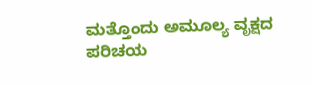ಮತ್ತೊಂದು ಅಮೂಲ್ಯ ವೃಕ್ಷದ ಪರಿಚಯ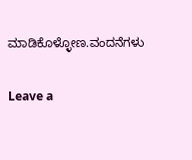ಮಾಡಿಕೊಳ್ಳೋಣ.ವಂದನೆಗಳು

Leave a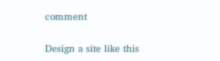comment

Design a site like this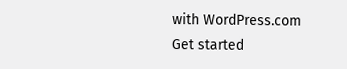with WordPress.com
Get started